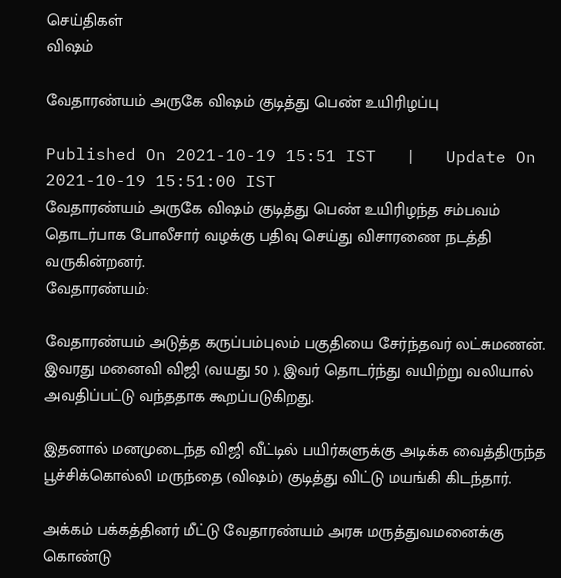செய்திகள்
வி‌ஷம்

வேதாரண்யம் அருகே வி‌ஷம் குடித்து பெண் உயிரிழப்பு

Published On 2021-10-19 15:51 IST   |   Update On 2021-10-19 15:51:00 IST
வேதாரண்யம் அருகே வி‌ஷம் குடித்து பெண் உயிரிழந்த சம்பவம் தொடர்பாக போலீசார் வழக்கு பதிவு செய்து விசாரணை நடத்தி வருகின்றனர்.
வேதாரண்யம்:

வேதாரண்யம் அடுத்த கருப்பம்புலம் பகுதியை சேர்ந்தவர் லட்சுமணன். இவரது மனைவி விஜி (வயது 50 ). இவர் தொடர்ந்து வயிற்று வலியால் அவதிப்பட்டு வந்ததாக கூறப்படுகிறது.

இதனால் மனமுடைந்த விஜி வீட்டில் பயிர்களுக்கு அடிக்க வைத்திருந்த பூச்சிக்கொல்லி மருந்தை (வி‌ஷம்) குடித்து விட்டு மயங்கி கிடந்தார்.

அக்கம் பக்கத்தினர் மீட்டு வேதாரண்யம் அரசு மருத்துவமனைக்கு கொண்டு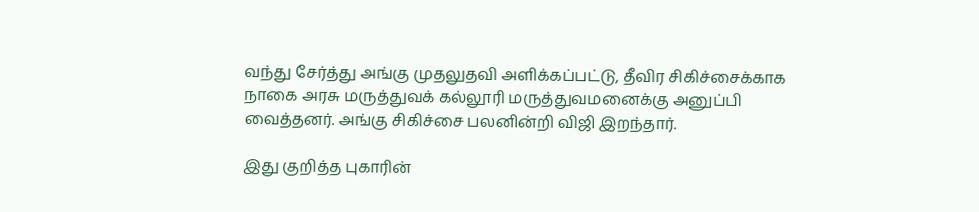வந்து சேர்த்து அங்கு முதலுதவி அளிக்கப்பட்டு, தீவிர சிகிச்சைக்காக நாகை அரசு மருத்துவக் கல்லூரி மருத்துவமனைக்கு அனுப்பி வைத்தனர். அங்கு சிகிச்சை பலனின்றி விஜி இறந்தார்.

இது குறித்த புகாரின்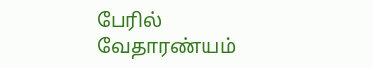பேரில் வேதாரண்யம்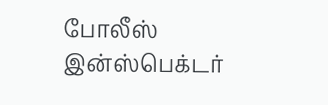போலீஸ் இன்ஸ்பெக்டர்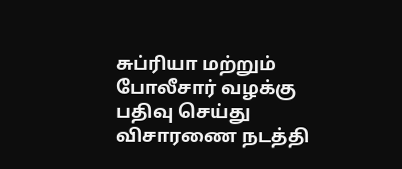சுப்ரியா மற்றும் போலீசார் வழக்கு பதிவு செய்து விசாரணை நடத்தி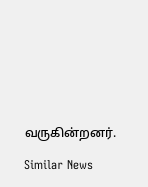வருகின்றனர்.

Similar News